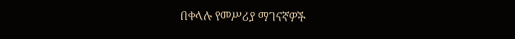በቀላሉ የመሥሪያ ማገናኛዎች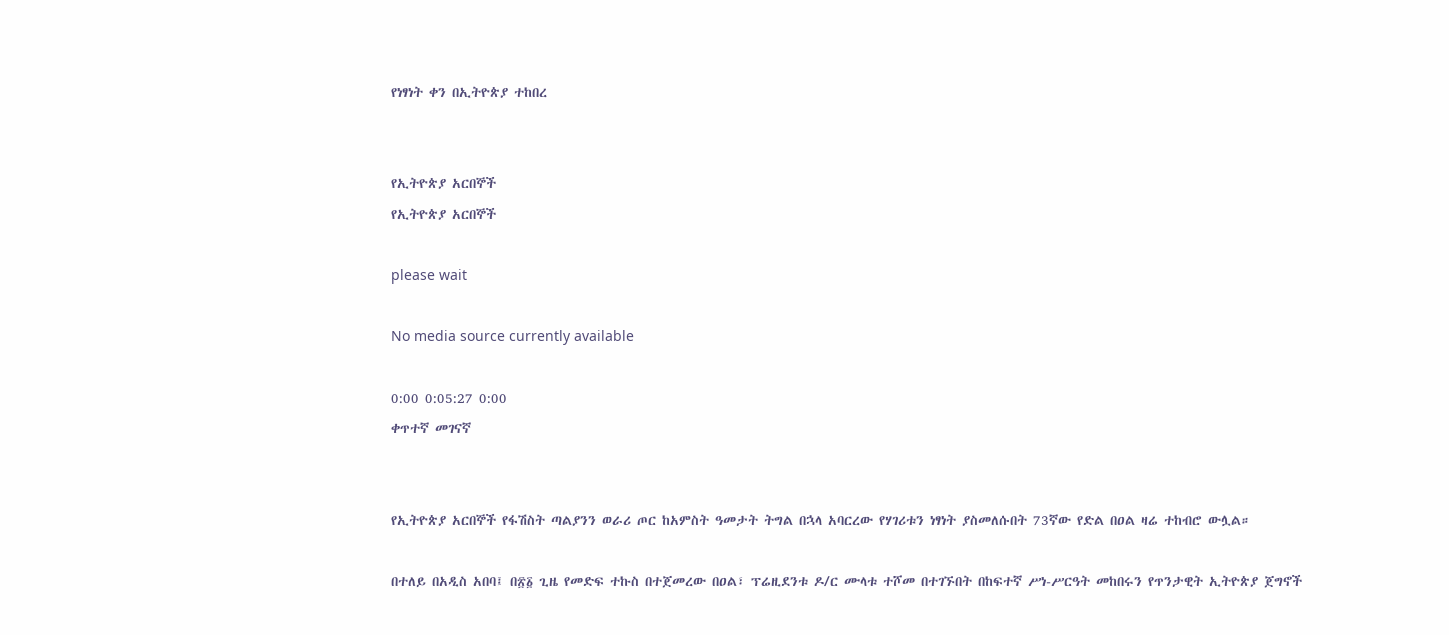የነፃነት ቀን በኢትዮጵያ ተከበረ


የኢትዮጵያ አርበኞች
የኢትዮጵያ አርበኞች

please wait

No media source currently available

0:00 0:05:27 0:00
ቀጥተኛ መገናኛ


የኢትዮጵያ አርበኞች የፋሽስት ጣልያንን ወራሪ ጦር ከአምስት ዓመታት ትግል በኋላ አባርረው የሃገሪቱን ነፃነት ያስመለሱበት 73ኛው የድል በዐል ዛሬ ተከብሮ ውሏል።

በተለይ በአዲስ አበባ፤ በ፳፩ ጊዜ የመድፍ ተኩስ በተጀመረው በዐል፣ ፕሬዚደንቱ ዶ/ር ሙላቱ ተሾመ በተገኙበት በከፍተኛ ሥነ-ሥርዓት መከበሩን የጥንታዊት ኢትዮጵያ ጀግኖች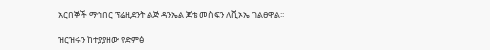አርበኞች ማኅበር ፕሬዚደንት ልጅ ዳንኤል ጆቴ መስፍን ለቪኦኤ ገልፀዋል፡፡

ዝርዝሩን ከተያያዘው የድምፅ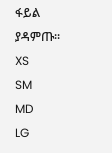ፋይል ያዳምጡ፡፡
XS
SM
MD
LG